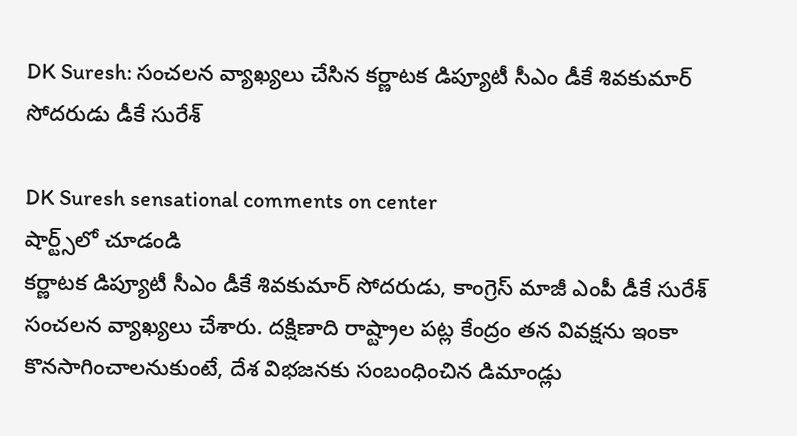DK Suresh: సంచలన వ్యాఖ్యలు చేసిన కర్ణాటక డిప్యూటీ సీఎం డీకే శివకుమార్ సోదరుడు డీకే సురేశ్

DK Suresh sensational comments on center
షార్ట్స్‌లో చూడండి
కర్ణాటక డిప్యూటీ సీఎం డీకే శివకుమార్ సోదరుడు, కాంగ్రెస్ మాజీ ఎంపీ డీకే సురేశ్ సంచలన వ్యాఖ్యలు చేశారు. దక్షిణాది రాష్ట్రాల పట్ల కేంద్రం తన వివక్షను ఇంకా కొనసాగించాలనుకుంటే, దేశ విభజనకు సంబంధించిన డిమాండ్లు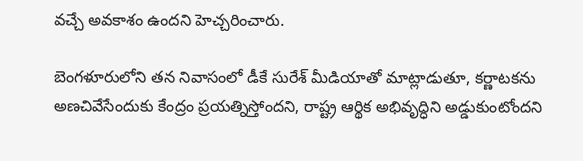వచ్చే అవకాశం ఉందని హెచ్చరించారు.

బెంగళూరులోని తన నివాసంలో డీకే సురేశ్ మీడియాతో మాట్లాడుతూ, కర్ణాటకను అణచివేసేందుకు కేంద్రం ప్రయత్నిస్తోందని, రాష్ట్ర ఆర్థిక అభివృద్ధిని అడ్డుకుంటోందని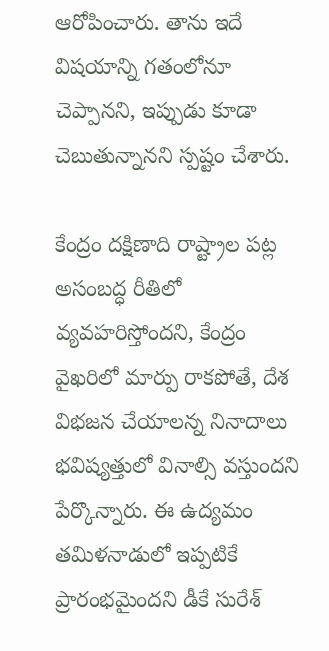ఆరోపించారు. తాను ఇదే విషయాన్ని గతంలోనూ చెప్పానని, ఇప్పుడు కూడా చెబుతున్నానని స్పష్టం చేశారు.

కేంద్రం దక్షిణాది రాష్ట్రాల పట్ల అసంబద్ధ రీతిలో వ్యవహరిస్తోందని, కేంద్రం వైఖరిలో మార్పు రాకపోతే, దేశ విభజన చేయాలన్న నినాదాలు భవిష్యత్తులో వినాల్సి వస్తుందని పేర్కొన్నారు. ఈ ఉద్యమం తమిళనాడులో ఇప్పటికే ప్రారంభమైందని డీకే సురేశ్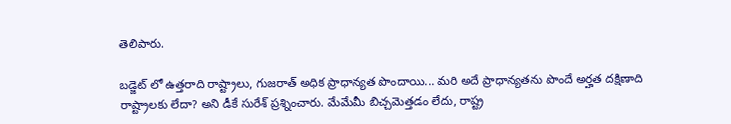తెలిపారు.

బడ్జెట్ లో ఉత్తరాది రాష్ట్రాలు, గుజరాత్ అధిక ప్రాధాన్యత పొందాయి... మరి అదే ప్రాధాన్యతను పొందే అర్హత దక్షిణాది రాష్ట్రాలకు లేదా? అని డీకే సురేశ్ ప్రశ్నించారు. మేమేమీ బిచ్చమెత్తడం లేదు, రాష్ట్ర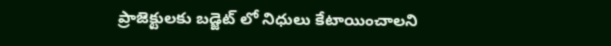ప్రాజెక్టులకు బడ్జెట్ లో నిధులు కేటాయించాలని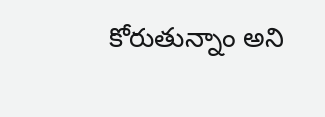కోరుతున్నాం అని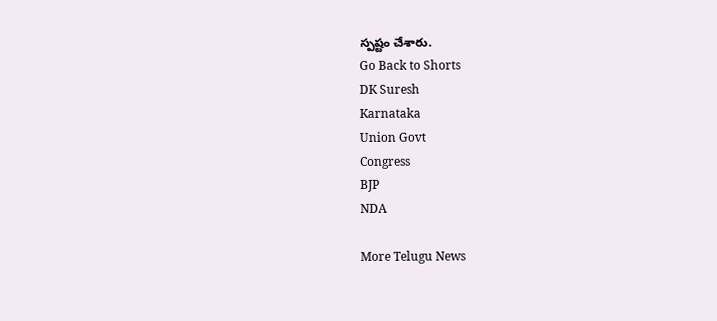స్పష్టం చేశారు.
Go Back to Shorts
DK Suresh
Karnataka
Union Govt
Congress
BJP
NDA

More Telugu News